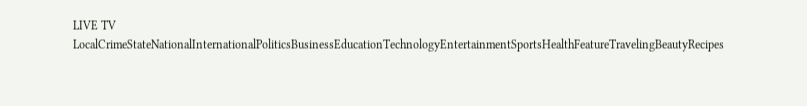LIVE TV LocalCrimeStateNationalInternationalPoliticsBusinessEducationTechnologyEntertainmentSportsHealthFeatureTravelingBeautyRecipes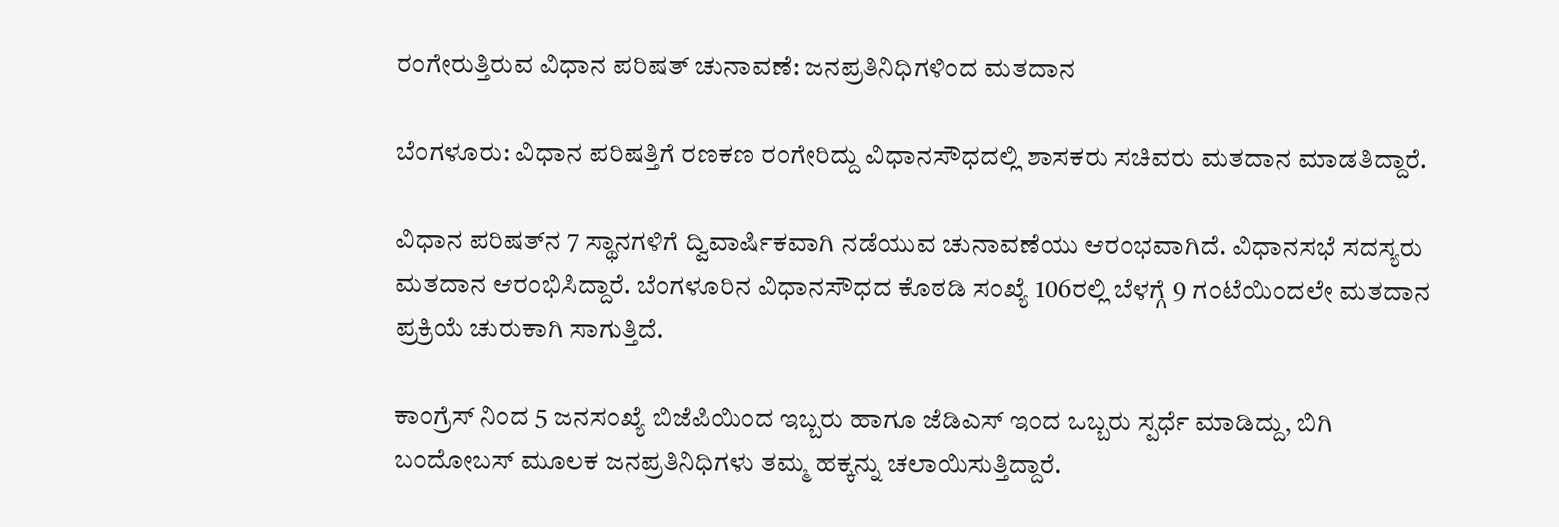ರಂಗೇರುತ್ತಿರುವ ವಿಧಾನ ಪರಿಷತ್ ಚುನಾವಣೆ: ಜನಪ್ರತಿನಿಧಿಗಳಿಂದ ಮತದಾನ

ಬೆಂಗಳೂರು: ವಿಧಾನ ಪರಿಷತ್ತಿಗೆ ರಣಕಣ ರಂಗೇರಿದ್ದು ವಿಧಾನಸೌಧದಲ್ಲಿ ಶಾಸಕರು ಸಚಿವರು ಮತದಾನ ಮಾಡತಿದ್ದಾರೆ.

ವಿಧಾನ ಪರಿಷತ್‌ನ 7 ಸ್ಥಾನಗಳಿಗೆ ದ್ವಿವಾರ್ಷಿಕವಾಗಿ ನಡೆಯುವ ಚುನಾವಣೆಯು ಆರಂಭವಾಗಿದೆ. ವಿಧಾನಸಭೆ ಸದಸ್ಯರು ಮತದಾನ ಆರಂಭಿಸಿದ್ದಾರೆ. ಬೆಂಗಳೂರಿನ ವಿಧಾನಸೌಧದ ಕೊಠಡಿ ಸಂಖ್ಯೆ 106ರಲ್ಲಿ ಬೆಳಗ್ಗೆ 9 ಗಂಟೆಯಿಂದಲೇ ಮತದಾನ ಪ್ರಕ್ರಿಯೆ ಚುರುಕಾಗಿ ಸಾಗುತ್ತಿದೆ.

ಕಾಂಗ್ರೆಸ್ ನಿಂದ 5 ಜನಸಂಖ್ಯೆ ಬಿಜೆಪಿಯಿಂದ ಇಬ್ಬರು ಹಾಗೂ ಜೆಡಿಎಸ್ ಇಂದ ಒಬ್ಬರು ಸ್ಪರ್ಧೆ ಮಾಡಿದ್ದು, ಬಿಗಿ ಬಂದೋಬಸ್ ಮೂಲಕ ಜನಪ್ರತಿನಿಧಿಗಳು ತಮ್ಮ ಹಕ್ಕನ್ನು ಚಲಾಯಿಸುತ್ತಿದ್ದಾರೆ.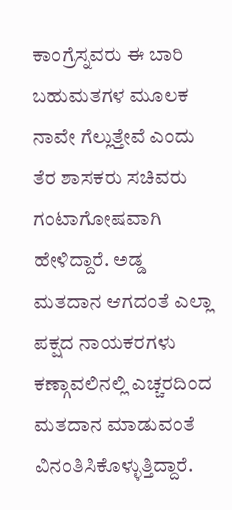ಕಾಂಗ್ರೆಸ್ನವರು ಈ ಬಾರಿ ಬಹುಮತಗಳ ಮೂಲಕ ನಾವೇ ಗೆಲ್ಲುತ್ತೇವೆ ಎಂದು ತೆರ ಶಾಸಕರು ಸಚಿವರು ಗಂಟಾಗೋಷವಾಗಿ ಹೇಳಿದ್ದಾರೆ. ಅಡ್ಡ ಮತದಾನ ಆಗದಂತೆ ಎಲ್ಲಾ ಪಕ್ಷದ ನಾಯಕರಗಳು ಕಣ್ಗಾವಲಿನಲ್ಲಿ ಎಚ್ಚರದಿಂದ ಮತದಾನ ಮಾಡುವಂತೆ ವಿನಂತಿಸಿಕೊಳ್ಳುತ್ತಿದ್ದಾರೆ.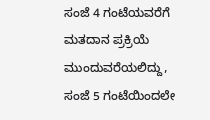ಸಂಜೆ 4 ಗಂಟೆಯವರೆಗೆ ಮತದಾನ ಪ್ರಕ್ರಿಯೆ ಮುಂದುವರೆಯಲಿದ್ದು, ಸಂಜೆ 5 ಗಂಟೆಯಿಂದಲೇ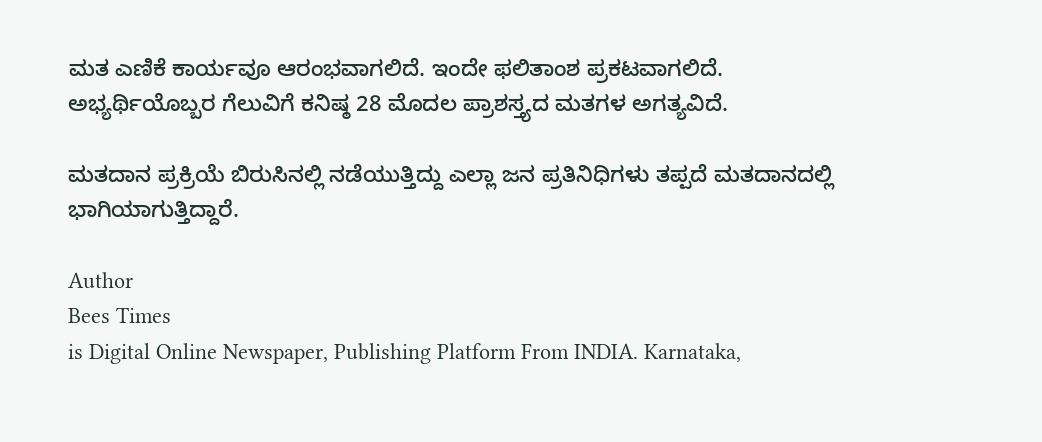ಮತ ಎಣಿಕೆ ಕಾರ್ಯವೂ ಆರಂಭವಾಗಲಿದೆ. ಇಂದೇ ಫಲಿತಾಂಶ ಪ್ರಕಟವಾಗಲಿದೆ. ಅಭ್ಯರ್ಥಿಯೊಬ್ಬರ ಗೆಲುವಿಗೆ ಕನಿಷ್ಠ 28 ಮೊದಲ ಪ್ರಾಶಸ್ತ್ಯದ ಮತಗಳ ಅಗತ್ಯವಿದೆ.

ಮತದಾನ ಪ್ರಕ್ರಿಯೆ ಬಿರುಸಿನಲ್ಲಿ ನಡೆಯುತ್ತಿದ್ದು ಎಲ್ಲಾ ಜನ ಪ್ರತಿನಿಧಿಗಳು ತಪ್ಪದೆ ಮತದಾನದಲ್ಲಿ ಭಾಗಿಯಾಗುತ್ತಿದ್ದಾರೆ.

Author
Bees Times
is Digital Online Newspaper, Publishing Platform From INDIA. Karnataka,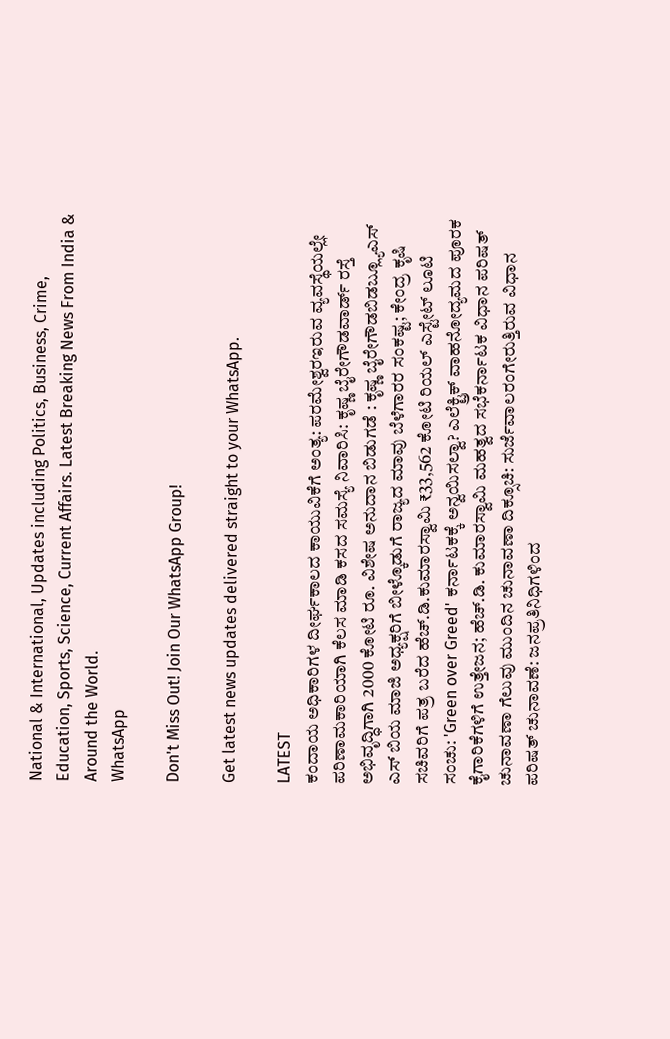National & International, Updates including Politics, Business, Crime, Education, Sports, Science, Current Affairs. Latest Breaking News From India & Around the World.
WhatsApp

Don't Miss Out! Join Our WhatsApp Group!

Get latest news updates delivered straight to your WhatsApp.

LATEST
ಕಂದಾಯ ಅಧಿಕಾರಿಗಳ ದೀರ್ಘಕಾಲದ ಕಾಯುವಿಕೆಗೆ ಅಂತ್ಯ: ಪರಮೇಶ್ವರಇರುವ ವ್ಯವಸ್ಥೆಯಲ್ಲೇ ಪರಿಣಾಮಕಾರಿಯಾಗಿ ಕೆಲಸ ಮಾಡಿ ಕಸದ ಸಮಸ್ಯೆ ನಿವಾರಿಸಿ: ಕೃಷ್ಣ ಬೈರೇಗೌಡವಾರ್ಡ್ ರಸ್ತೆ ಅಭಿವೃದ್ಧಿಗಾಗಿ 2000 ಕೋಟಿ ರೂ. ವಿಶೇಷ ಅನುದಾನ ಬಿಡುಗಡೆ : ಕೃಷ್ಣ ಬೈರೇಗೌಡಬಿಡಬ್ಲ್ಯೂಎಸ್‌ ಎಸ್ ಬಿಯ ಮಾಜಿ ಅಧ್ಯಕ್ಷರಿಗೆ ಬೀಳ್ಕೊಡುಗೆ ರಾಜ್ಯದ ಮಾವು ಬೆಳೆಗಾರರ ಸಂಕಷ್ಟ; ಕೇಂದ್ರ ಕೃಷಿ ಸಚಿವರಿಗೆ ಪತ್ರ ಬರೆದ ಹೆಚ್‍.ಡಿ.ಕುಮಾರಸ್ವಾಮಿ ₹33,562 ಕೋಟಿ ರಿಯಲ್ ಎಸ್ಟೇಟ್ ಲೂಟಿ ಸಂಚು: 'Green over Greed' ಕರ್ನಾಟಕಕ್ಕೆ ಅನ್ವಯಿಸಲ್ವಾ? ಎಲೆಕ್ಟ್ರಿಕ್ ವಾಹನೋದ್ಯಮದ ಪೂರಕ ಕೈಗಾರಿಕೆಗಳಿಗೆ ಉತ್ತೇಜನ; ಹೆಚ್.ಡಿ. ಕುಮಾರಸ್ವಾಮಿ ಮಹತ್ವದ ಸಭೆಕರ್ನಾಟಕ ವಿಧಾನ ಪರಿಷತ್ ಚುನಾವಣಾ ಗೆಲುವು ಮುಂದಿನ ಚುನಾವಣಾ ದಿಕ್ಸೂಚಿ: ಸುರ್ಜೆವಾಲರಂಗೇರುತ್ತಿರುವ ವಿಧಾನ ಪರಿಷತ್ ಚುನಾವಣೆ: ಜನಪ್ರತಿನಿಧಿಗಳಿಂದ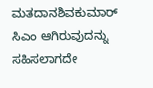ಮತದಾನಶಿವಕುಮಾರ್ ಸಿಎಂ ಆಗಿರುವುದನ್ನು ಸಹಿಸಲಾಗದೇ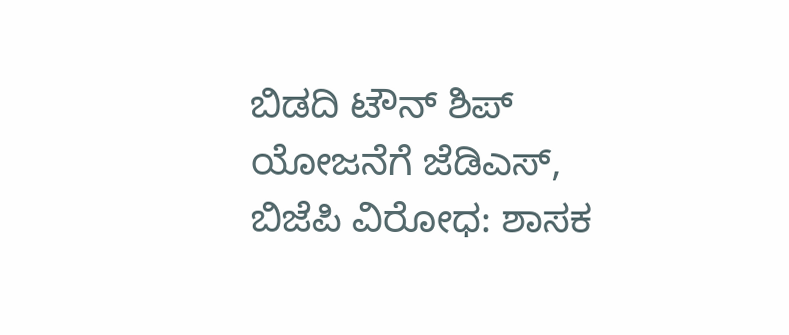ಬಿಡದಿ ಟೌನ್ ಶಿಪ್ ಯೋಜನೆಗೆ ಜೆಡಿಎಸ್, ಬಿಜೆಪಿ ವಿರೋಧ: ಶಾಸಕ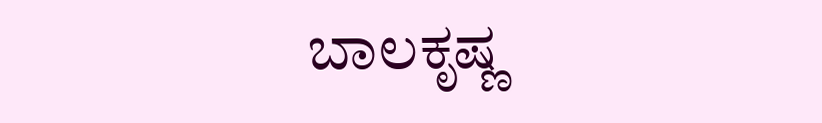ಬಾಲಕೃಷ್ಣ